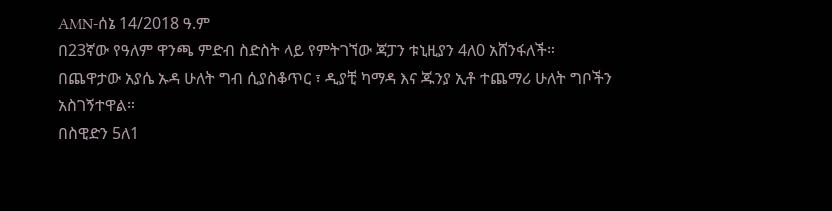AMN-ሰኔ 14/2018 ዓ.ም
በ23ኛው የዓለም ዋንጫ ምድብ ስድስት ላይ የምትገኘው ጃፓን ቱኒዚያን 4ለ0 አሸንፋለች።
በጨዋታው አያሴ ኡዳ ሁለት ግብ ሲያስቆጥር ፣ ዲያቺ ካማዳ እና ጁንያ ኢቶ ተጨማሪ ሁለት ግቦችን አስገኝተዋል።
በስዊድን 5ለ1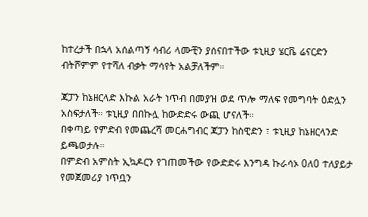ከተረታች በኋላ አሰልጣኝ ሳብሪ ላሙቺን ያሰናበተችው ቱኒዚያ ሄርቬ ሬናርድን ብትሾምም የተሻለ ብቃት ማሳየት አልቻለችም።

ጃፓን ከኔዘርላድ እኩል አራት ነጥብ በመያዝ ወደ ጥሎ ማለፍ የመግባት ዕድሏን አስፍታለች። ቱኒዚያ በበኩሏ ከውድድሩ ውጪ ሆናለች።
በቀጣይ የምድብ የመጨረሻ መርሐግብር ጃፓን ከስዊድን ፣ ቱኒዚያ ከኔዘርላንድ ይጫወታሉ።
በምድብ አምስት ኢኳዶርን የገጠመችው የውድድሩ እንግዳ ኩራሳኦ 0ለ0 ተለያይታ የመጀመሪያ ነጥቧን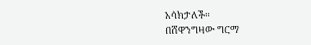አሳክታለች።
በሸዋንግዛው ግርማ